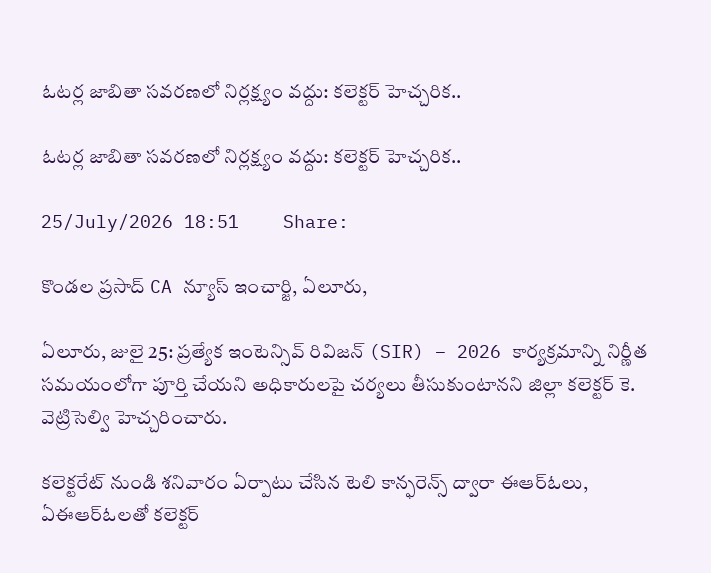ఓటర్ల జాబితా సవరణలో నిర్లక్ష్యం వద్దు: కలెక్టర్ హెచ్చరిక..

ఓటర్ల జాబితా సవరణలో నిర్లక్ష్యం వద్దు: కలెక్టర్ హెచ్చరిక..

25/July/2026 18:51    Share:

కొండల ప్రసాద్ CA న్యూస్ ఇంచార్జి, ఏలూరు,

ఏలూరు, జులై 25: ప్రత్యేక ఇంటెన్సివ్ రివిజన్ (SIR) – 2026 కార్యక్రమాన్ని నిర్ణీత సమయంలోగా పూర్తి చేయని అధికారులపై చర్యలు తీసుకుంటానని జిల్లా కలెక్టర్ కె. వెట్రిసెల్వి హెచ్చరించారు.

కలెక్టరేట్ నుండి శనివారం ఏర్పాటు చేసిన టెలి కాన్ఫరెన్స్ ద్వారా ఈఆర్ఓలు, ఏఈఆర్ఓలతో కలెక్టర్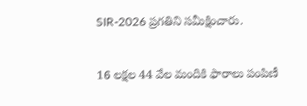SIR-2026 ప్రగతిని సమీక్షించారు.

16 లక్షల 44 వేల మందికి ఫారాలు పంపిణీ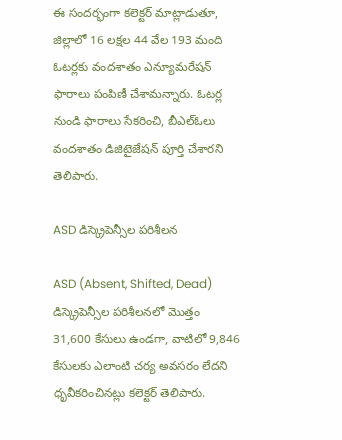ఈ సందర్భంగా కలెక్టర్ మాట్లాడుతూ, జిల్లాలో 16 లక్షల 44 వేల 193 మంది ఓటర్లకు వందశాతం ఎన్యూమరేషన్ ఫారాలు పంపిణీ చేశామన్నారు. ఓటర్ల నుండి ఫారాలు సేకరించి, బీఎల్ఓలు వందశాతం డిజిటైజేషన్ పూర్తి చేశారని తెలిపారు.

ASD డిస్క్రెపెన్సీల పరిశీలన

ASD (Absent, Shifted, Dead) డిస్క్రెపెన్సీల పరిశీలనలో మొత్తం 31,600 కేసులు ఉండగా, వాటిలో 9,846 కేసులకు ఎలాంటి చర్య అవసరం లేదని ధృవీకరించినట్లు కలెక్టర్ తెలిపారు.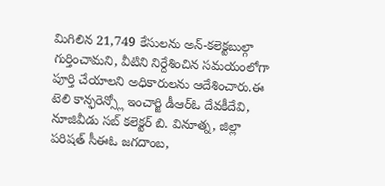మిగిలిన 21,749 కేసులను అన్-కలెక్టబుల్గా గుర్తించామని, వీటిని నిర్దేశించిన సమయంలోగా పూర్తి చేయాలని అధికారులను ఆదేశించారు.ఈ టెలి కాన్ఫరెన్స్లో ఇంచార్జి డీఆర్ఓ దేవకీదేవి, నూజివీడు సబ్ కలెక్టర్ బి. వినూత్న, జిల్లా పరిషత్ సీఈఓ జగదాంబ,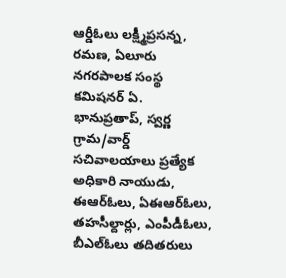ఆర్డీఓలు లక్ష్మీప్రసన్న, రమణ, ఏలూరు నగరపాలక సంస్థ కమిషనర్ ఏ. భానుప్రతాప్, స్వర్ణ గ్రామ/వార్డ్ సచివాలయాలు ప్రత్యేక అధికారి నాయుడు, ఈఆర్ఓలు, ఏఈఆర్ఓలు, తహసీల్దార్లు, ఎంపీడీఓలు, బీఎల్ఓలు తదితరులు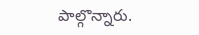పాల్గొన్నారు.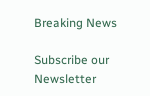Breaking News

Subscribe our Newsletter